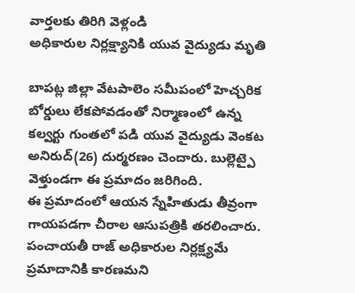వార్తలకు తిరిగి వెళ్లండి
అధికారుల నిర్లక్ష్యానికి యువ వైద్యుడు మృతి

బాపట్ల జిల్లా వేటపాలెం సమీపంలో హెచ్చరిక బోర్డులు లేకపోవడంతో నిర్మాణంలో ఉన్న కల్వర్టు గుంతలో పడి యువ వైద్యుడు వెంకట అనిరుద్(26) దుర్మరణం చెందారు. బుల్లెట్పై వెళ్తుండగా ఈ ప్రమాదం జరిగింది.
ఈ ప్రమాదంలో ఆయన స్నేహితుడు తీవ్రంగా గాయపడగా చీరాల ఆసుపత్రికి తరలించారు. పంచాయతీ రాజ్ అధికారుల నిర్లక్ష్యమే ప్రమాదానికి కారణమని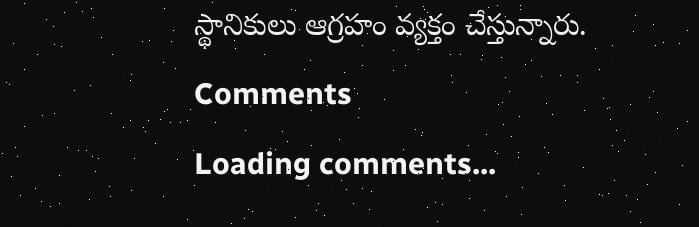స్థానికులు ఆగ్రహం వ్యక్తం చేస్తున్నారు.
Comments
Loading comments...